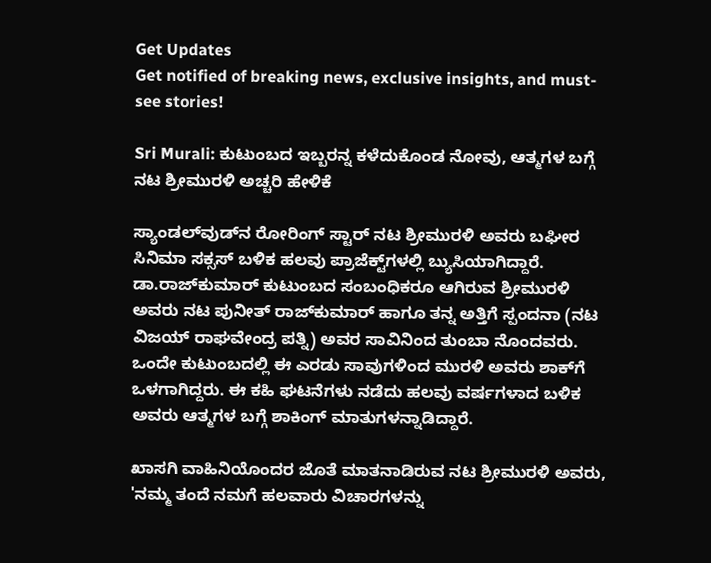Get Updates
Get notified of breaking news, exclusive insights, and must-see stories!

Sri Murali: ಕುಟುಂಬದ ಇಬ್ಬರನ್ನ ಕಳೆದುಕೊಂಡ ನೋವು, ಆತ್ಮಗಳ ಬಗ್ಗೆ ನಟ ಶ್ರೀಮುರಳಿ ಅಚ್ಚರಿ ಹೇಳಿಕೆ

ಸ್ಯಾಂಡಲ್‌ವುಡ್‌ನ ರೋರಿಂಗ್‌ ಸ್ಟಾರ್‌ ನಟ ಶ್ರೀಮುರಳಿ ಅವರು ಬಘೀರ ಸಿನಿಮಾ ಸಕ್ಸಸ್‌ ಬಳಿಕ ಹಲವು ಪ್ರಾಜೆಕ್ಟ್‌ಗಳಲ್ಲಿ ಬ್ಯುಸಿಯಾಗಿದ್ದಾರೆ. ಡಾ.ರಾಜ್‌ಕುಮಾರ್‌ ಕುಟುಂಬದ ಸಂಬಂಧಿಕರೂ ಆಗಿರುವ ಶ್ರೀಮುರಳಿ ಅವರು ನಟ ಪುನೀತ್‌ ರಾಜ್‌ಕುಮಾರ್‌ ಹಾಗೂ ತನ್ನ ಅತ್ತಿಗೆ ಸ್ಪಂದನಾ (ನಟ ವಿಜಯ್‌ ರಾಘವೇಂದ್ರ ಪತ್ನಿ) ಅವರ ಸಾವಿನಿಂದ ತುಂಬಾ ನೊಂದವರು. ಒಂದೇ ಕುಟುಂಬದಲ್ಲಿ ಈ ಎರಡು ಸಾವುಗಳಿಂದ ಮುರಳಿ ಅವರು ಶಾಕ್‌ಗೆ ಒಳಗಾಗಿದ್ದರು. ಈ ಕಹಿ ಘಟನೆಗಳು ನಡೆದು ಹಲವು ವರ್ಷಗಳಾದ ಬಳಿಕ ಅವರು ಆತ್ಮಗಳ ಬಗ್ಗೆ ಶಾಕಿಂಗ್‌ ಮಾತುಗಳನ್ನಾಡಿದ್ದಾರೆ.

ಖಾಸಗಿ ವಾಹಿನಿಯೊಂದರ ಜೊತೆ ಮಾತನಾಡಿರುವ ನಟ ಶ್ರೀಮುರಳಿ ಅವರು, 'ನಮ್ಮ ತಂದೆ ನಮಗೆ ಹಲವಾರು ವಿಚಾರಗಳನ್ನು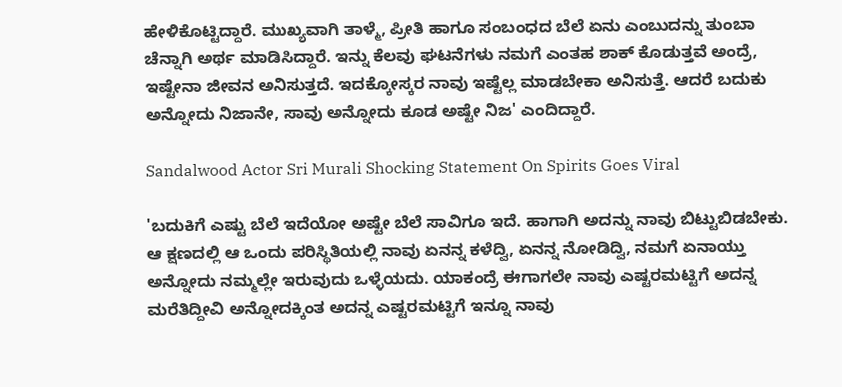ಹೇಳಿಕೊಟ್ಟಿದ್ದಾರೆ. ಮುಖ್ಯವಾಗಿ ತಾಳ್ಮೆ, ಪ್ರೀತಿ ಹಾಗೂ ಸಂಬಂಧದ ಬೆಲೆ ಏನು ಎಂಬುದನ್ನು ತುಂಬಾ ಚೆನ್ನಾಗಿ ಅರ್ಥ ಮಾಡಿಸಿದ್ದಾರೆ. ಇನ್ನು ಕೆಲವು ಘಟನೆಗಳು ನಮಗೆ ಎಂತಹ ಶಾಕ್‌ ಕೊಡುತ್ತವೆ ಅಂದ್ರೆ, ಇಷ್ಟೇನಾ ಜೀವನ ಅನಿಸುತ್ತದೆ. ಇದಕ್ಕೋಸ್ಕರ ನಾವು ಇಷ್ಟೆಲ್ಲ ಮಾಡಬೇಕಾ ಅನಿಸುತ್ತೆ. ಆದರೆ ಬದುಕು ಅನ್ನೋದು ನಿಜಾನೇ, ಸಾವು ಅನ್ನೋದು ಕೂಡ ಅಷ್ಟೇ ನಿಜ' ಎಂದಿದ್ದಾರೆ.

Sandalwood Actor Sri Murali Shocking Statement On Spirits Goes Viral

'ಬದುಕಿಗೆ ಎಷ್ಟು ಬೆಲೆ ಇದೆಯೋ ಅಷ್ಟೇ ಬೆಲೆ ಸಾವಿಗೂ ಇದೆ. ಹಾಗಾಗಿ ಅದನ್ನು ನಾವು ಬಿಟ್ಟುಬಿಡಬೇಕು. ಆ ಕ್ಷಣದಲ್ಲಿ ಆ ಒಂದು ಪರಿಸ್ಥಿತಿಯಲ್ಲಿ ನಾವು ಏನನ್ನ ಕಳೆದ್ವಿ, ಏನನ್ನ ನೋಡಿದ್ವಿ, ನಮಗೆ ಏನಾಯ್ತು ಅನ್ನೋದು ನಮ್ಮಲ್ಲೇ ಇರುವುದು ಒಳ್ಳೆಯದು. ಯಾಕಂದ್ರೆ ಈಗಾಗಲೇ ನಾವು ಎಷ್ಟರಮಟ್ಟಿಗೆ ಅದನ್ನ ಮರೆತಿದ್ದೀವಿ ಅನ್ನೋದಕ್ಕಿಂತ ಅದನ್ನ ಎಷ್ಟರಮಟ್ಟಿಗೆ ಇನ್ನೂ ನಾವು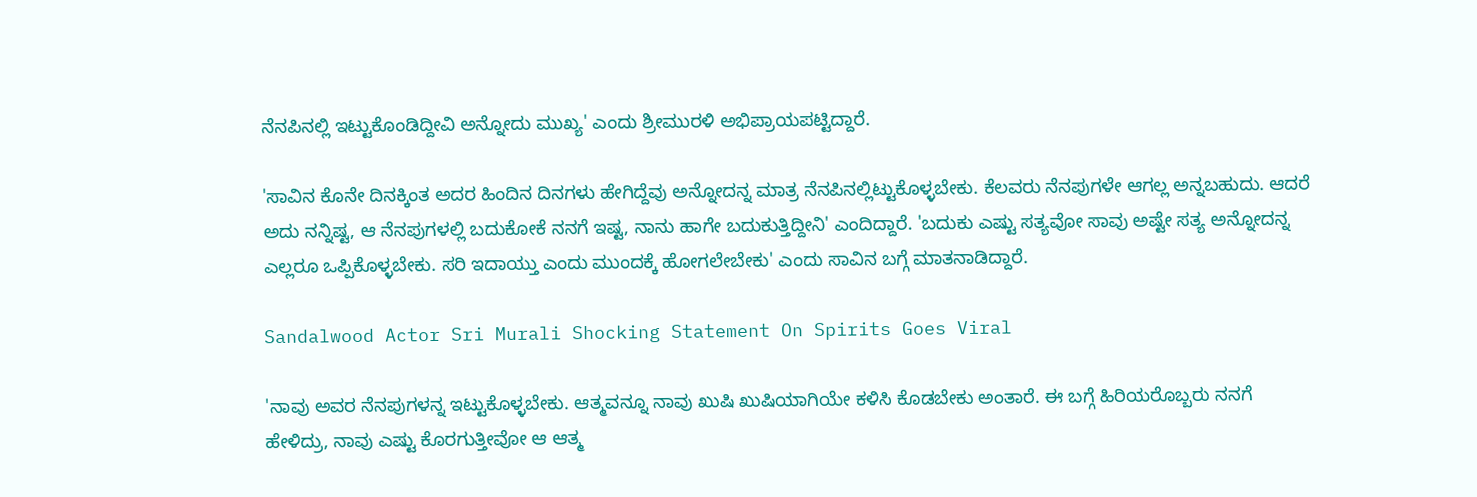ನೆನಪಿನಲ್ಲಿ ಇಟ್ಟುಕೊಂಡಿದ್ದೀವಿ ಅನ್ನೋದು ಮುಖ್ಯ' ಎಂದು ಶ್ರೀಮುರಳಿ ಅಭಿಪ್ರಾಯಪಟ್ಟಿದ್ದಾರೆ.

'ಸಾವಿನ ಕೊನೇ ದಿನಕ್ಕಿಂತ ಅದರ ಹಿಂದಿನ ದಿನಗಳು ಹೇಗಿದ್ದೆವು ಅನ್ನೋದನ್ನ ಮಾತ್ರ ನೆನಪಿನಲ್ಲಿಟ್ಟುಕೊಳ್ಳಬೇಕು. ಕೆಲವರು ನೆನಪುಗಳೇ ಆಗಲ್ಲ ಅನ್ನಬಹುದು. ಆದರೆ ಅದು ನನ್ನಿಷ್ಟ, ಆ ನೆನಪುಗಳಲ್ಲಿ ಬದುಕೋಕೆ ನನಗೆ ಇಷ್ಟ, ನಾನು ಹಾಗೇ ಬದುಕುತ್ತಿದ್ದೀನಿ' ಎಂದಿದ್ದಾರೆ. 'ಬದುಕು ಎಷ್ಟು ಸತ್ಯವೋ ಸಾವು ಅಷ್ಟೇ ಸತ್ಯ ಅನ್ನೋದನ್ನ ಎಲ್ಲರೂ ಒಪ್ಪಿಕೊಳ್ಳಬೇಕು. ಸರಿ ಇದಾಯ್ತು ಎಂದು ಮುಂದಕ್ಕೆ ಹೋಗಲೇಬೇಕು' ಎಂದು ಸಾವಿನ ಬಗ್ಗೆ ಮಾತನಾಡಿದ್ದಾರೆ.

Sandalwood Actor Sri Murali Shocking Statement On Spirits Goes Viral

'ನಾವು ಅವರ ನೆನಪುಗಳನ್ನ ಇಟ್ಟುಕೊಳ್ಳಬೇಕು. ಆತ್ಮವನ್ನೂ ನಾವು ಖುಷಿ ಖುಷಿಯಾಗಿಯೇ ಕಳಿಸಿ ಕೊಡಬೇಕು ಅಂತಾರೆ. ಈ ಬಗ್ಗೆ ಹಿರಿಯರೊಬ್ಬರು ನನಗೆ ಹೇಳಿದ್ರು, ನಾವು ಎಷ್ಟು ಕೊರಗುತ್ತೀವೋ ಆ ಆತ್ಮ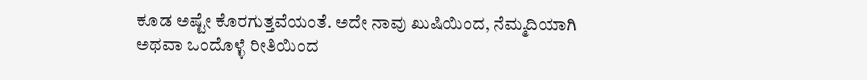ಕೂಡ ಅಷ್ಟೇ ಕೊರಗುತ್ತವೆಯಂತೆ. ಅದೇ ನಾವು ಖುಷಿಯಿಂದ, ನೆಮ್ಮದಿಯಾಗಿ ಅಥವಾ ಒಂದೊಳ್ಳೆ ರೀತಿಯಿಂದ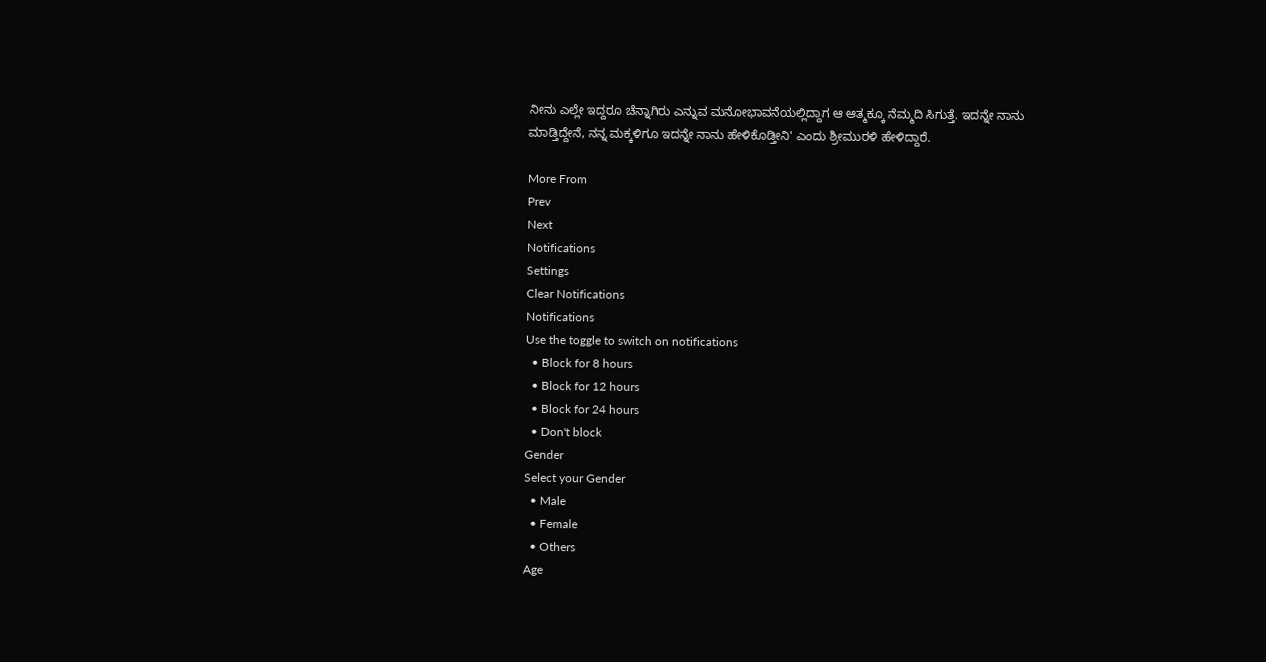ನೀನು ಎಲ್ಲೇ ಇದ್ದರೂ ಚೆನ್ನಾಗಿರು ಎನ್ನುವ ಮನೋಭಾವನೆಯಲ್ಲಿದ್ದಾಗ ಆ ಆತ್ಮಕ್ಕೂ ನೆಮ್ಮದಿ ಸಿಗುತ್ತೆ. ಇದನ್ನೇ ನಾನು ಮಾಡ್ತಿದ್ದೇನೆ, ನನ್ನ ಮಕ್ಕಳಿಗೂ ಇದನ್ನೇ ನಾನು ಹೇಳಿಕೊಡ್ತೀನಿ' ಎಂದು ಶ್ರೀಮುರಳಿ ಹೇಳಿದ್ದಾರೆ.

More From
Prev
Next
Notifications
Settings
Clear Notifications
Notifications
Use the toggle to switch on notifications
  • Block for 8 hours
  • Block for 12 hours
  • Block for 24 hours
  • Don't block
Gender
Select your Gender
  • Male
  • Female
  • Others
Age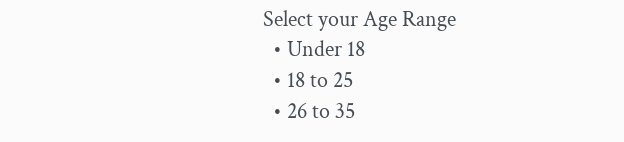Select your Age Range
  • Under 18
  • 18 to 25
  • 26 to 35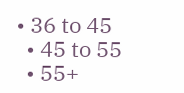• 36 to 45
  • 45 to 55
  • 55+